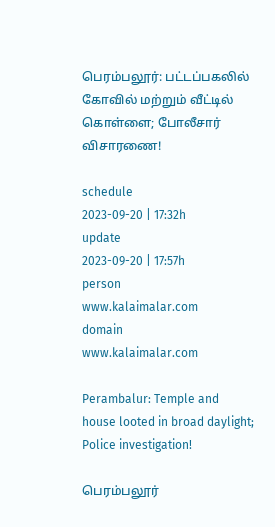பெரம்பலூர்: பட்டப்பகலில் கோவில் மற்றும் வீட்டில் கொள்ளை; போலீசார் விசாரணை!

schedule
2023-09-20 | 17:32h
update
2023-09-20 | 17:57h
person
www.kalaimalar.com
domain
www.kalaimalar.com

Perambalur: Temple and house looted in broad daylight; Police investigation!

பெரம்பலூர்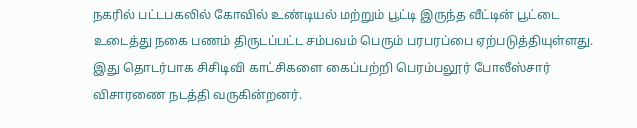நகரில் பட்டபகலில் கோவில் உண்டியல் மற்றும் பூட்டி இருந்த வீட்டின் பூட்டை உடைத்து நகை பணம் திருடப்பட்ட சம்பவம் பெரும் பரபரப்பை ஏற்படுத்தியுள்ளது. இது தொடர்பாக சிசிடிவி காட்சிகளை கைப்பற்றி பெரம்பலூர் போலீஸ்சார் விசாரணை நடத்தி வருகின்றனர்.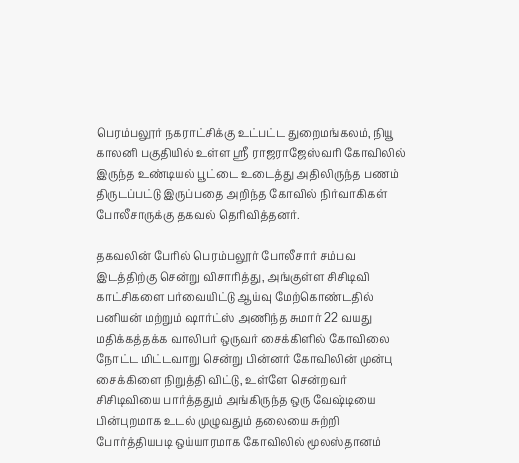பெரம்பலூர் நகராட்சிக்கு உட்பட்ட துறைமங்கலம், நியூ காலனி பகுதியில் உள்ள ஸ்ரீ ராஜராஜேஸ்வரி கோவிலில் இருந்த உண்டியல் பூட்டை உடைத்து அதிலிருந்த பணம் திருடப்பட்டு இருப்பதை அறிந்த கோவில் நிர்வாகிகள் போலீசாருக்கு தகவல் தெரிவித்தனர்.

தகவலின் பேரில் பெரம்பலூர் போலீசார் சம்பவ இடத்திற்கு சென்று விசாரித்து, அங்குள்ள சிசிடிவி காட்சிகளை பர்வையிட்டு ஆய்வு மேற்கொண்டதில் பனியன் மற்றும் ஷார்ட்ஸ் அணிந்த சுமார் 22 வயது மதிக்கத்தக்க வாலிபர் ஒருவர் சைக்கிளில் கோவிலை நோட்ட மிட்டவாறு சென்று பின்னர் கோவிலின் முன்பு சைக்கிளை நிறுத்தி விட்டு, உள்ளே சென்றவர் சிசிடிவியை பார்த்ததும் அங்கிருந்த ஒரு வேஷ்டியை பின்புறமாக உடல் முழுவதும் தலையை சுற்றி போர்த்தியபடி ஒய்யாரமாக கோவிலில் மூலஸ்தானம்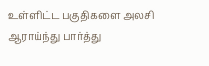உள்ளிட்ட பகுதிகளை அலசி ஆராய்ந்து பார்த்து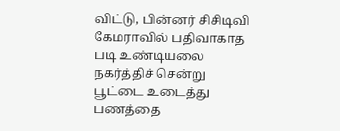விட்டு, பின்னர் சிசிடிவி கேமராவில் பதிவாகாத படி உண்டியலை நகர்த்திச் சென்று பூட்டை உடைத்து பணத்தை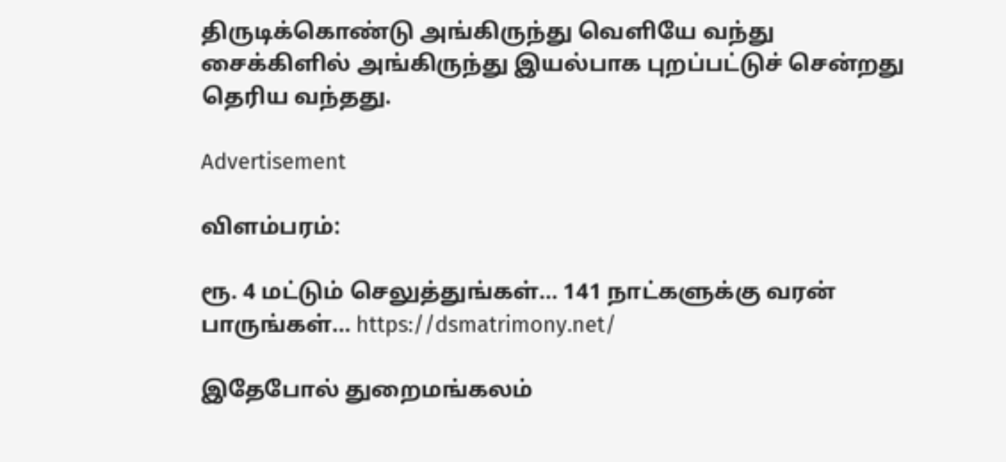திருடிக்கொண்டு அங்கிருந்து வெளியே வந்து சைக்கிளில் அங்கிருந்து இயல்பாக புறப்பட்டுச் சென்றது தெரிய வந்தது.

Advertisement

விளம்பரம்:

ரூ. 4 மட்டும் செலுத்துங்கள்… 141 நாட்களுக்கு வரன் பாருங்கள்… https://dsmatrimony.net/

இதேபோல் துறைமங்கலம்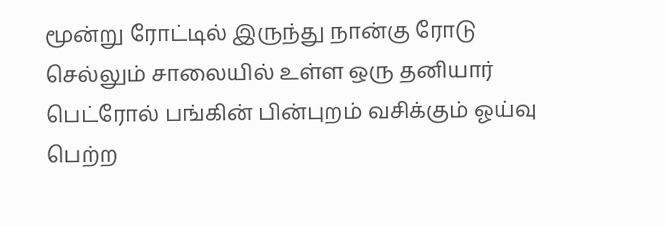மூன்று ரோட்டில் இருந்து நான்கு ரோடு செல்லும் சாலையில் உள்ள ஒரு தனியார் பெட்ரோல் பங்கின் பின்புறம் வசிக்கும் ஓய்வு பெற்ற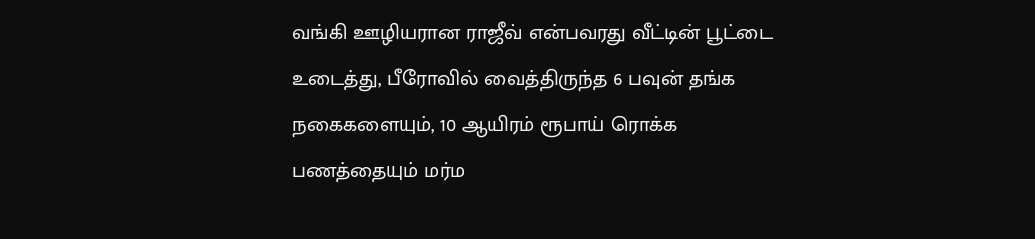வங்கி ஊழியரான ராஜீவ் என்பவரது வீட்டின் பூட்டை உடைத்து, பீரோவில் வைத்திருந்த 6 பவுன் தங்க நகைகளையும், 10 ஆயிரம் ரூபாய் ரொக்க பணத்தையும் மர்ம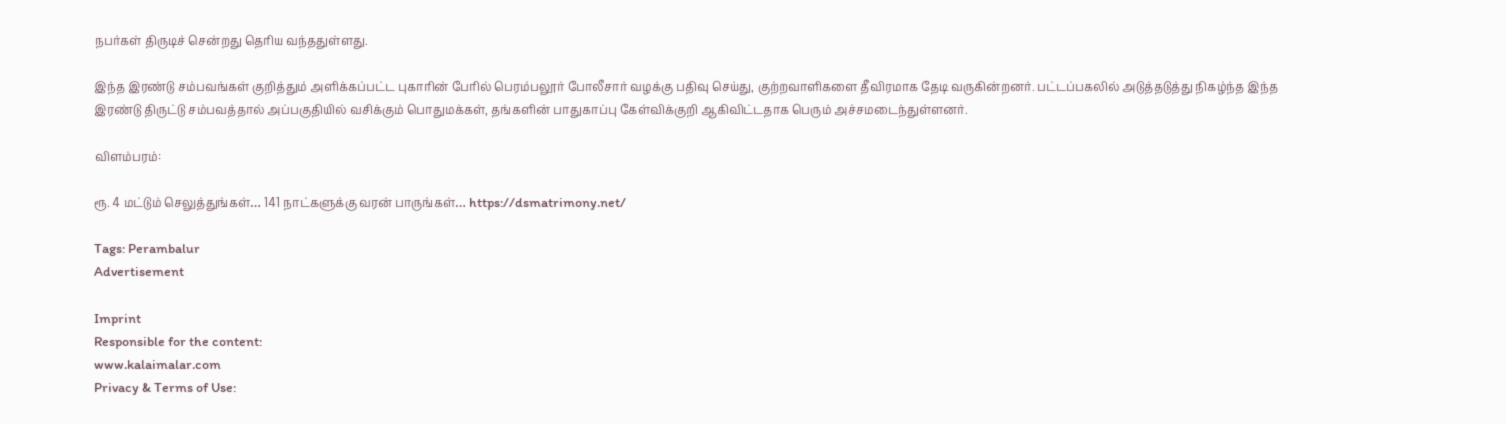நபர்கள் திருடிச் சென்றது தெரிய வந்ததுள்ளது.

இந்த இரண்டு சம்பவங்கள் குறித்தும் அளிக்கப்பட்ட புகாரின் பேரில் பெரம்பலூர் போலீசார் வழக்கு பதிவு செய்து, குற்றவாளிகளை தீவிரமாக தேடி வருகின்றனர். பட்டப்பகலில் அடுத்தடுத்து நிகழ்ந்த இந்த இரண்டு திருட்டு சம்பவத்தால் அப்பகுதியில் வசிக்கும் பொதுமக்கள், தங்களின் பாதுகாப்பு கேள்விக்குறி ஆகிவிட்டதாக பெரும் அச்சமடைந்துள்ளனர்.

விளம்பரம்:

ரூ. 4 மட்டும் செலுத்துங்கள்… 141 நாட்களுக்கு வரன் பாருங்கள்… https://dsmatrimony.net/

Tags: Perambalur
Advertisement

Imprint
Responsible for the content:
www.kalaimalar.com
Privacy & Terms of Use: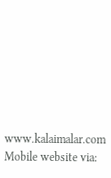www.kalaimalar.com
Mobile website via: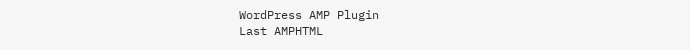WordPress AMP Plugin
Last AMPHTML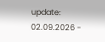update:
02.09.2026 -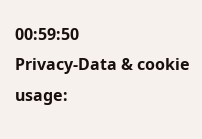00:59:50
Privacy-Data & cookie usage: